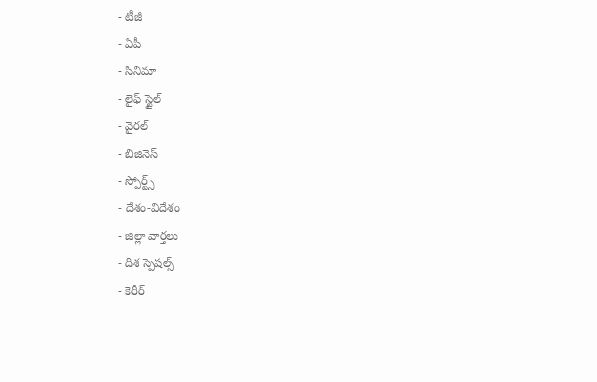- టీజీ
- ఏపీ
- సినిమా
- లైఫ్ స్టైల్
- వైరల్
- బిజినెస్
- స్పోర్ట్స్
- దేశం-విదేశం
- జిల్లా వార్తలు
- దిశ స్పెషల్స్
- కెరీర్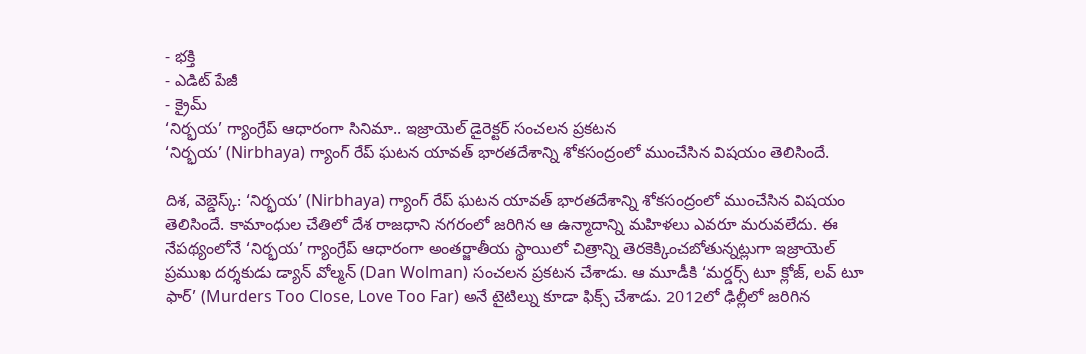- భక్తి
- ఎడిట్ పేజీ
- క్రైమ్
‘నిర్భయ’ గ్యాంగ్రేప్ ఆధారంగా సినిమా.. ఇజ్రాయెల్ డైరెక్టర్ సంచలన ప్రకటన
‘నిర్భయ’ (Nirbhaya) గ్యాంగ్ రేప్ ఘటన యావత్ భారతదేశాన్ని శోకసంద్రంలో ముంచేసిన విషయం తెలిసిందే.

దిశ, వెబ్డెస్క్: ‘నిర్భయ’ (Nirbhaya) గ్యాంగ్ రేప్ ఘటన యావత్ భారతదేశాన్ని శోకసంద్రంలో ముంచేసిన విషయం తెలిసిందే. కామాంధుల చేతిలో దేశ రాజధాని నగరంలో జరిగిన ఆ ఉన్మాదాన్ని మహిళలు ఎవరూ మరువలేదు. ఈ నేపథ్యంలోనే ‘నిర్భయ’ గ్యాంగ్రేప్ ఆధారంగా అంతర్జాతీయ స్థాయిలో చిత్రాన్ని తెరకెక్కించబోతున్నట్లుగా ఇజ్రాయెల్ ప్రముఖ దర్శకుడు డ్యాన్ వోల్మన్ (Dan Wolman) సంచలన ప్రకటన చేశాడు. ఆ మూడీకి ‘మర్డర్స్ టూ క్లోజ్, లవ్ టూ ఫార్’ (Murders Too Close, Love Too Far) అనే టైటిల్ను కూడా ఫిక్స్ చేశాడు. 2012లో ఢిల్లీలో జరిగిన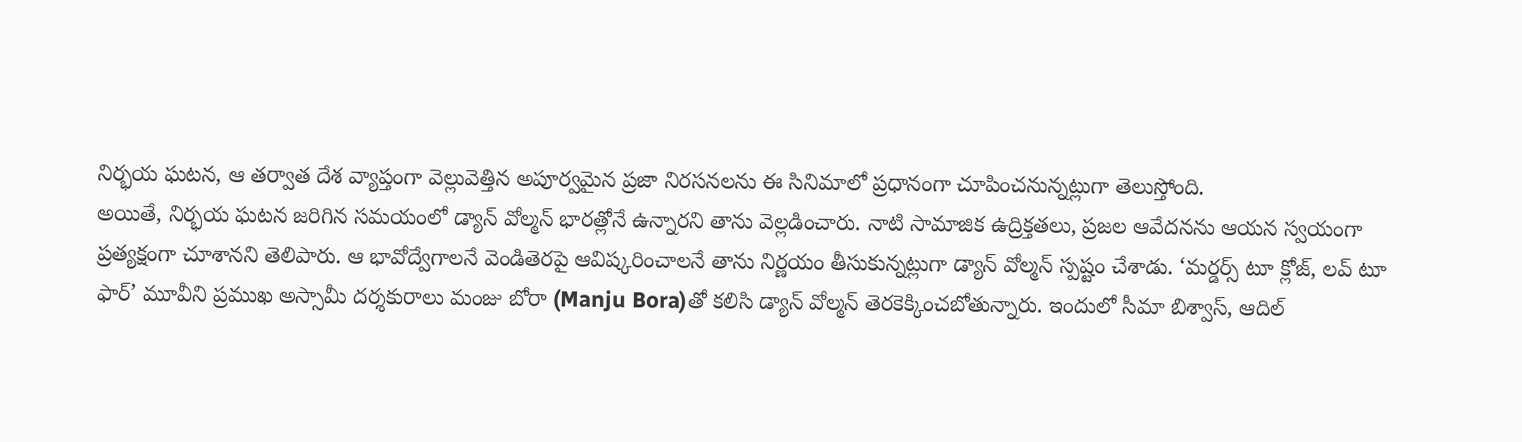నిర్భయ ఘటన, ఆ తర్వాత దేశ వ్యాప్తంగా వెల్లువెత్తిన అపూర్వమైన ప్రజా నిరసనలను ఈ సినిమాలో ప్రధానంగా చూపించనున్నట్లుగా తెలుస్తోంది.
అయితే, నిర్భయ ఘటన జరిగిన సమయంలో డ్యాన్ వోల్మన్ భారత్లోనే ఉన్నారని తాను వెల్లడించారు. నాటి సామాజిక ఉద్రిక్తతలు, ప్రజల ఆవేదనను ఆయన స్వయంగా ప్రత్యక్షంగా చూశానని తెలిపారు. ఆ భావోద్వేగాలనే వెండితెరపై ఆవిష్కరించాలనే తాను నిర్ణయం తీసుకున్నట్లుగా డ్యాన్ వోల్మన్ స్పష్టం చేశాడు. ‘మర్డర్స్ టూ క్లోజ్, లవ్ టూ ఫార్’ మూవీని ప్రముఖ అస్సామీ దర్శకురాలు మంజు బోరా (Manju Bora)తో కలిసి డ్యాన్ వోల్మన్ తెరకెక్కించబోతున్నారు. ఇందులో సీమా బిశ్వాస్, ఆదిల్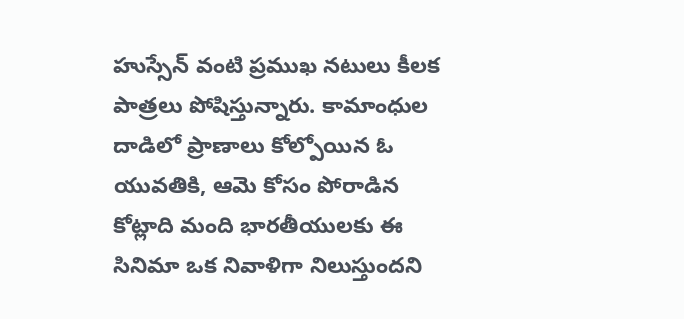హుస్సేన్ వంటి ప్రముఖ నటులు కీలక పాత్రలు పోషిస్తున్నారు. కామాంధుల దాడిలో ప్రాణాలు కోల్పోయిన ఓ యువతికి, ఆమె కోసం పోరాడిన కోట్లాది మంది భారతీయులకు ఈ సినిమా ఒక నివాళిగా నిలుస్తుందని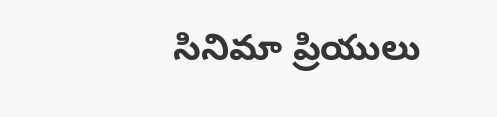సినిమా ప్రియులు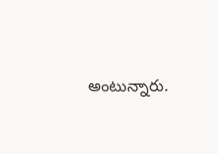అంటున్నారు.